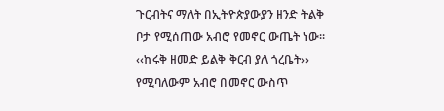ጉርብትና ማለት በኢትዮጵያውያን ዘንድ ትልቅ ቦታ የሚሰጠው አብሮ የመኖር ውጤት ነው። ‹‹ከሩቅ ዘመድ ይልቅ ቅርብ ያለ ጎረቤት›› የሚባለውም አብሮ በመኖር ውስጥ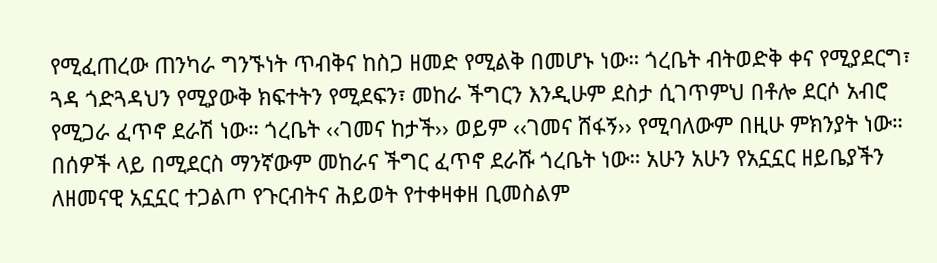የሚፈጠረው ጠንካራ ግንኙነት ጥብቅና ከስጋ ዘመድ የሚልቅ በመሆኑ ነው። ጎረቤት ብትወድቅ ቀና የሚያደርግ፣ ጓዳ ጎድጓዳህን የሚያውቅ ክፍተትን የሚደፍን፣ መከራ ችግርን እንዲሁም ደስታ ሲገጥምህ በቶሎ ደርሶ አብሮ የሚጋራ ፈጥኖ ደራሽ ነው። ጎረቤት ‹‹ገመና ከታች›› ወይም ‹‹ገመና ሸፋኝ›› የሚባለውም በዚሁ ምክንያት ነው።
በሰዎች ላይ በሚደርስ ማንኛውም መከራና ችግር ፈጥኖ ደራሹ ጎረቤት ነው። አሁን አሁን የአኗኗር ዘይቤያችን ለዘመናዊ አኗኗር ተጋልጦ የጉርብትና ሕይወት የተቀዛቀዘ ቢመስልም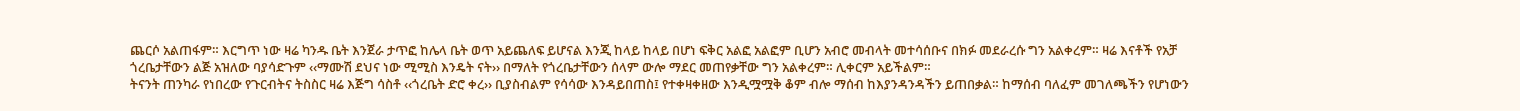ጨርሶ አልጠፋም። እርግጥ ነው ዛሬ ካንዱ ቤት እንጀራ ታጥፎ ከሌላ ቤት ወጥ አይጨለፍ ይሆናል እንጂ ከላይ ከላይ በሆነ ፍቅር አልፎ አልፎም ቢሆን አብሮ መብላት መተሳሰቡና በክፉ መደራረሱ ግን አልቀረም። ዛሬ እናቶች የአቻ ጎረቤታቸውን ልጅ አዝለው ባያሳድጉም ‹‹ማሙሽ ደህና ነው ሚሚስ እንዴት ናት›› በማለት የጎረቤታቸውን ሰላም ውሎ ማደር መጠየቃቸው ግን አልቀረም። ሊቀርም አይችልም።
ትናንት ጠንካራ የነበረው የጉርብትና ትስስር ዛሬ እጅግ ሳስቶ ‹‹ጎረቤት ድሮ ቀረ›› ቢያስብልም የሳሳው እንዳይበጠስ፤ የተቀዛቀዘው እንዲሟሟቅ ቆም ብሎ ማሰብ ከእያንዳንዳችን ይጠበቃል። ከማሰብ ባለፈም መገለጫችን የሆነውን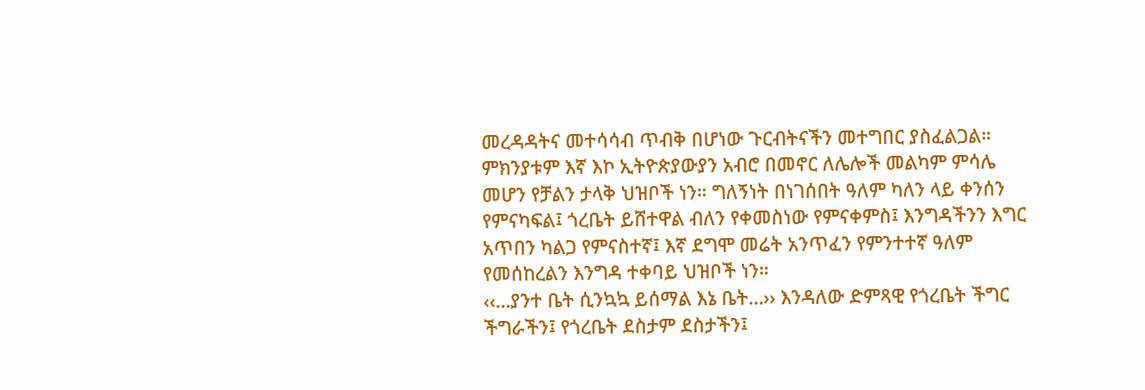መረዳዳትና መተሳሳብ ጥብቅ በሆነው ጉርብትናችን መተግበር ያስፈልጋል። ምክንያቱም እኛ እኮ ኢትዮጵያውያን አብሮ በመኖር ለሌሎች መልካም ምሳሌ መሆን የቻልን ታላቅ ህዝቦች ነን። ግለኝነት በነገሰበት ዓለም ካለን ላይ ቀንሰን የምናካፍል፤ ጎረቤት ይሸተዋል ብለን የቀመስነው የምናቀምስ፤ እንግዳችንን እግር አጥበን ካልጋ የምናስተኛ፤ እኛ ደግሞ መሬት አንጥፈን የምንተተኛ ዓለም የመሰከረልን እንግዳ ተቀባይ ህዝቦች ነን።
‹‹…ያንተ ቤት ሲንኳኳ ይሰማል እኔ ቤት…›› እንዳለው ድምጻዊ የጎረቤት ችግር ችግራችን፤ የጎረቤት ደስታም ደስታችን፤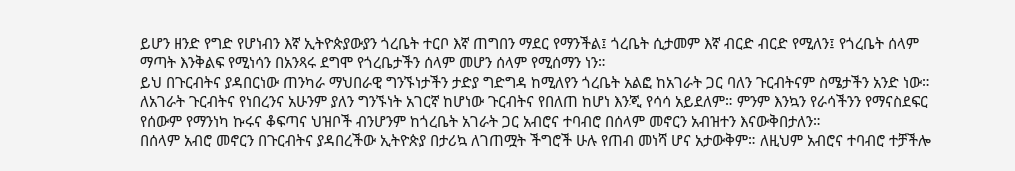ይሆን ዘንድ የግድ የሆነብን እኛ ኢትዮጵያውያን ጎረቤት ተርቦ እኛ ጠግበን ማደር የማንችል፤ ጎረቤት ሲታመም እኛ ብርድ ብርድ የሚለን፤ የጎረቤት ሰላም ማጣት እንቅልፍ የሚነሳን በአንጻሩ ደግሞ የጎረቤታችን ሰላም መሆን ሰላም የሚሰማን ነን።
ይህ በጉርብትና ያዳበርነው ጠንካራ ማህበራዊ ግንኙነታችን ታድያ ግድግዳ ከሚለየን ጎረቤት አልፎ ከአገራት ጋር ባለን ጉርብትናም ስሜታችን አንድ ነው። ለአገራት ጉርብትና የነበረንና አሁንም ያለን ግንኙነት አገርኛ ከሆነው ጉርብትና የበለጠ ከሆነ እንጂ የሳሳ አይደለም። ምንም እንኳን የራሳችንን የማናስደፍር የሰውም የማንነካ ኩሩና ቆፍጣና ህዝቦች ብንሆንም ከጎረቤት አገራት ጋር አብሮና ተባብሮ በሰላም መኖርን አብዝተን እናውቅበታለን።
በሰላም አብሮ መኖርን በጉርብትና ያዳበረችው ኢትዮጵያ በታሪኳ ለገጠሟት ችግሮች ሁሉ የጠብ መነሻ ሆና አታውቅም። ለዚህም አብሮና ተባብሮ ተቻችሎ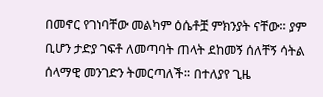በመኖር የገነባቸው መልካም ዕሴቶቿ ምክንያት ናቸው። ያም ቢሆን ታድያ ገፍቶ ለመጣባት ጠላት ደከመኝ ሰለቸኝ ሳትል ሰላማዊ መንገድን ትመርጣለች። በተለያየ ጊዜ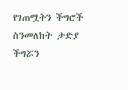የገጠሟትን ችግሮች ስንመለከት ታድያ ችግሯን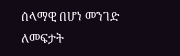ሰላማዊ በሆነ መንገድ ለመፍታት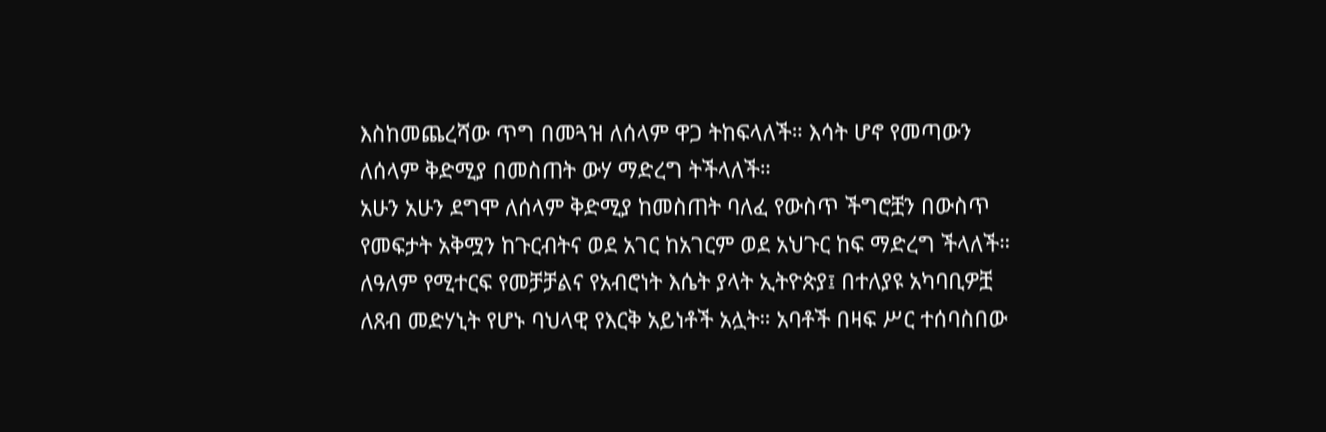እስከመጨረሻው ጥግ በመጓዝ ለሰላም ዋጋ ትከፍላለች። እሳት ሆኖ የመጣውን ለሰላም ቅድሚያ በመስጠት ውሃ ማድረግ ትችላለች።
አሁን አሁን ደግሞ ለሰላም ቅድሚያ ከመስጠት ባለፈ የውስጥ ችግሮቿን በውስጥ የመፍታት አቅሟን ከጉርብትና ወደ አገር ከአገርም ወደ አህጉር ከፍ ማድረግ ችላለች። ለዓለም የሚተርፍ የመቻቻልና የአብሮነት እሴት ያላት ኢትዮጵያ፤ በተለያዩ አካባቢዎቿ ለጸብ መድሃኒት የሆኑ ባህላዊ የእርቅ አይነቶች አሏት። አባቶች በዛፍ ሥር ተሰባስበው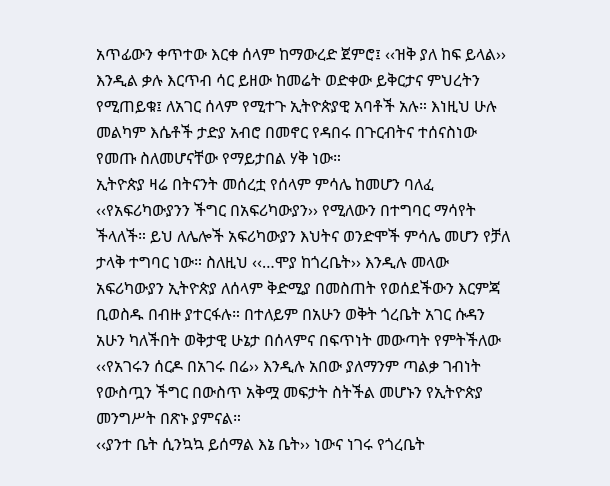አጥፊውን ቀጥተው እርቀ ሰላም ከማውረድ ጀምሮ፤ ‹‹ዝቅ ያለ ከፍ ይላል›› እንዲል ቃሉ እርጥብ ሳር ይዘው ከመሬት ወድቀው ይቅርታና ምህረትን የሚጠይቁ፤ ለአገር ሰላም የሚተጉ ኢትዮጵያዊ አባቶች አሉ። እነዚህ ሁሉ መልካም እሴቶች ታድያ አብሮ በመኖር የዳበሩ በጉርብትና ተሰናስነው የመጡ ስለመሆናቸው የማይታበል ሃቅ ነው።
ኢትዮጵያ ዛሬ በትናንት መሰረቷ የሰላም ምሳሌ ከመሆን ባለፈ ‹‹የአፍሪካውያንን ችግር በአፍሪካውያን›› የሚለውን በተግባር ማሳየት ችላለች። ይህ ለሌሎች አፍሪካውያን እህትና ወንድሞች ምሳሌ መሆን የቻለ ታላቅ ተግባር ነው። ስለዚህ ‹‹…ሞያ ከጎረቤት›› እንዲሉ መላው አፍሪካውያን ኢትዮጵያ ለሰላም ቅድሚያ በመስጠት የወሰደችውን እርምጃ ቢወስዱ በብዙ ያተርፋሉ። በተለይም በአሁን ወቅት ጎረቤት አገር ሱዳን አሁን ካለችበት ወቅታዊ ሁኔታ በሰላምና በፍጥነት መውጣት የምትችለው ‹‹የአገሩን ሰርዶ በአገሩ በሬ›› እንዲሉ አበው ያለማንም ጣልቃ ገብነት የውስጧን ችግር በውስጥ አቅሟ መፍታት ስትችል መሆኑን የኢትዮጵያ መንግሥት በጽኑ ያምናል።
‹‹ያንተ ቤት ሲንኳኳ ይሰማል እኔ ቤት›› ነውና ነገሩ የጎረቤት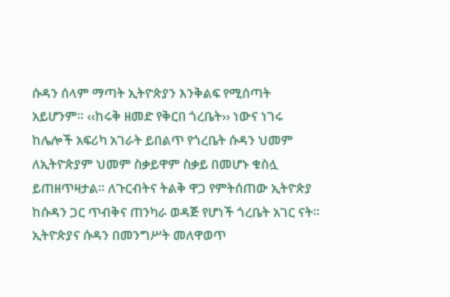ሱዳን ሰላም ማጣት ኢትዮጵያን እንቅልፍ የሚሰጣት አይሆንም። ‹‹ከሩቅ ዘመድ የቅርበ ጎረቤት›› ነውና ነገሩ ከሌሎች አፍሪካ አገራት ይበልጥ የጎረቤት ሱዳን ህመም ለኢትዮጵያም ህመም ስቃይዋም ስቃይ በመሆኑ ቁስሏ ይጠዘጥዛታል። ለጉርብትና ትልቅ ዋጋ የምትሰጠው ኢትዮጵያ ከሱዳን ጋር ጥብቅና ጠንካራ ወዳጅ የሆነች ጎረቤት አገር ናት።
ኢትዮጵያና ሱዳን በመንግሥት መለዋወጥ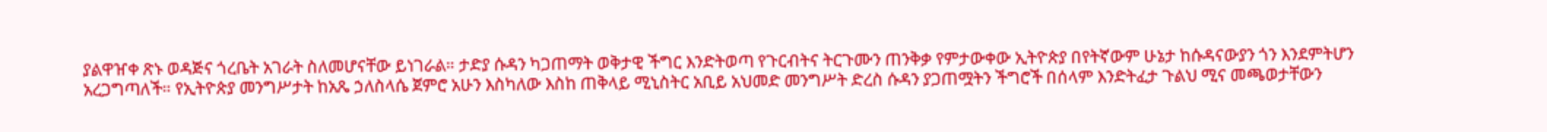ያልዋዠቀ ጽኑ ወዳጅና ጎረቤት አገራት ስለመሆናቸው ይነገራል። ታድያ ሱዳን ካጋጠማት ወቅታዊ ችግር እንድትወጣ የጉርብትና ትርጉሙን ጠንቅቃ የምታውቀው ኢትዮጵያ በየትኛውም ሁኔታ ከሱዳናውያን ጎን እንደምትሆን አረጋግጣለች። የኢትዮጵያ መንግሥታት ከአጼ ኃለስላሴ ጀምሮ አሁን እስካለው እስከ ጠቅላይ ሚኒስትር አቢይ አህመድ መንግሥት ድረስ ሱዳን ያጋጠሟትን ችግሮች በሰላም እንድትፈታ ጉልህ ሚና መጫወታቸውን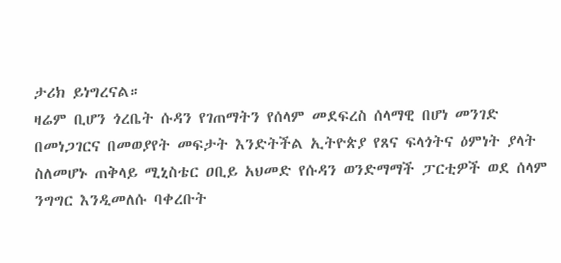ታሪክ ይነግረናል።
ዛሬም ቢሆን ጎረቤት ሱዳን የገጠማትን የሰላም መደፍረስ ሰላማዊ በሆነ መንገድ በመነጋገርና በመወያየት መፍታት እንድትችል ኢትዮጵያ የጸና ፍላጎትና ዕምነት ያላት ስለመሆኑ ጠቅላይ ሚኒስቴር ዐቢይ አህመድ የሱዳን ወንድማማች ፓርቲዎች ወደ ሰላም ንግግር እንዲመለሱ ባቀረቡት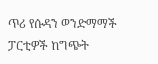ጥሪ የሱዳን ወንድማማች ፓርቲዎች ከግጭት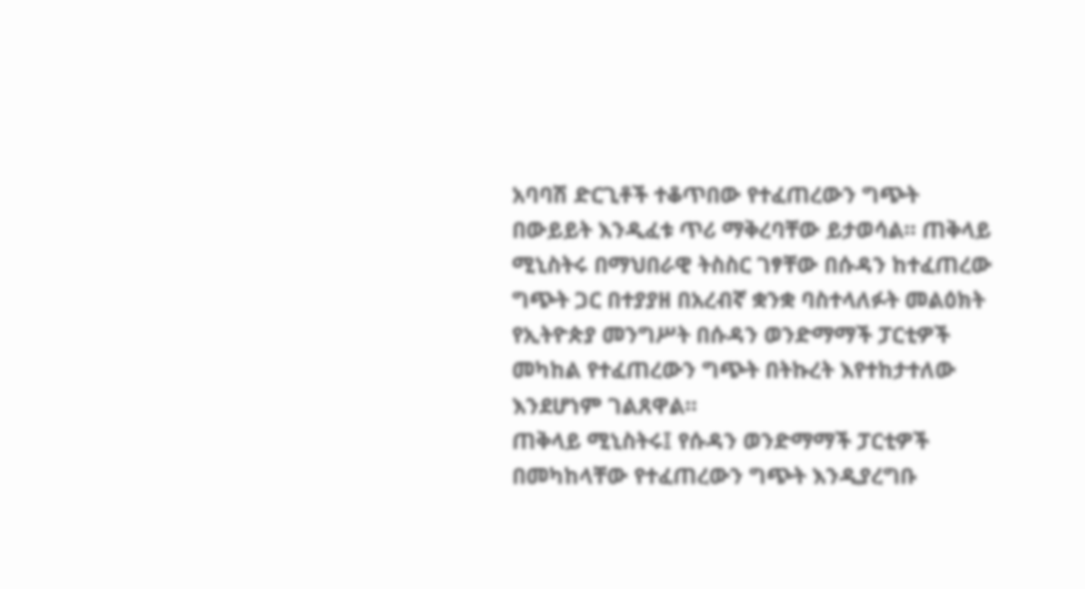አባባሽ ድርጊቶች ተቆጥበው የተፈጠረውን ግጭት በውይይት እንዲፈቱ ጥሪ ማቅረባቸው ይታወሳል። ጠቅላይ ሚኒስትሩ በማህበራዊ ትስስር ገፃቸው በሱዳን ከተፈጠረው ግጭት ጋር በተያያዘ በአረብኛ ቋንቋ ባስተላለፉት መልዕክት የኢትዮጵያ መንግሥት በሱዳን ወንድማማች ፓርቲዎች መካከል የተፈጠረውን ግጭት በትኩረት እየተከታተለው እንደሆነም ገልጸዋል።
ጠቅላይ ሚኒስትሩ፤ የሱዳን ወንድማማች ፓርቲዎች በመካከላቸው የተፈጠረውን ግጭት እንዲያረግቡ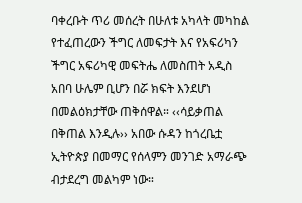ባቀረቡት ጥሪ መሰረት በሁለቱ አካላት መካከል የተፈጠረውን ችግር ለመፍታት እና የአፍሪካን ችግር አፍሪካዊ መፍትሔ ለመስጠት አዲስ አበባ ሁሌም ቢሆን በሯ ክፍት እንደሆነ በመልዕክታቸው ጠቅሰዋል። ‹‹ሳይቃጠል በቅጠል እንዲሉ›› አበው ሱዳን ከጎረቤቷ ኢትዮጵያ በመማር የሰላምን መንገድ አማራጭ ብታደረግ መልካም ነው።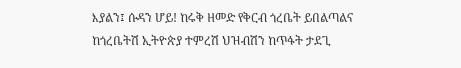እያልን፤ ሱዳን ሆይ! ከሩቅ ዘመድ የቅርብ ጎረቤት ይበልጣልና ከጎረቤትሽ ኢትዮጵያ ተምረሽ ህዝብሽን ከጥፋት ታደጊ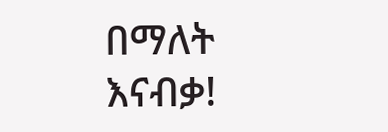በማለት እናብቃ!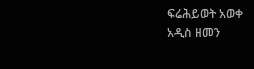ፍሬሕይወት አወቀ
አዲስ ዘመን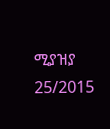ሚያዝያ 25/2015